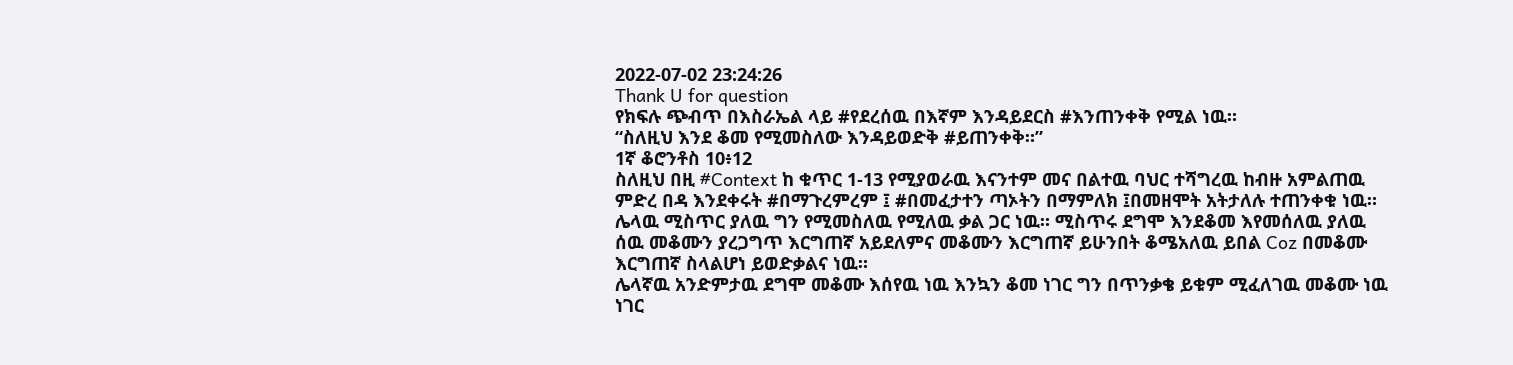2022-07-02 23:24:26
Thank U for question
የክፍሉ ጭብጥ በእስራኤል ላይ #የደረሰዉ በእኛም እንዳይደርስ #እንጠንቀቅ የሚል ነዉ።
“ስለዚህ እንደ ቆመ የሚመስለው እንዳይወድቅ #ይጠንቀቅ።”
1ኛ ቆሮንቶስ 10፥12
ስለዚህ በዚ #Context ከ ቁጥር 1-13 የሚያወራዉ እናንተም መና በልተዉ ባህር ተሻግረዉ ከብዙ አምልጠዉ ምድረ በዳ እንደቀሩት #በማጉረምረም ፤ #በመፈታተን ጣኦትን በማምለክ ፤በመዘሞት አትታለሉ ተጠንቀቁ ነዉ።
ሌላዉ ሚስጥር ያለዉ ግን የሚመስለዉ የሚለዉ ቃል ጋር ነዉ። ሚስጥሩ ደግሞ እንደቆመ እየመሰለዉ ያለዉ ሰዉ መቆሙን ያረጋግጥ እርግጠኛ አይደለምና መቆሙን እርግጠኛ ይሁንበት ቆሜአለዉ ይበል Coz በመቆሙ እርግጠኛ ስላልሆነ ይወድቃልና ነዉ።
ሌላኛዉ አንድምታዉ ደግሞ መቆሙ እሰየዉ ነዉ እንኳን ቆመ ነገር ግን በጥንቃቄ ይቁም ሚፈለገዉ መቆሙ ነዉ ነገር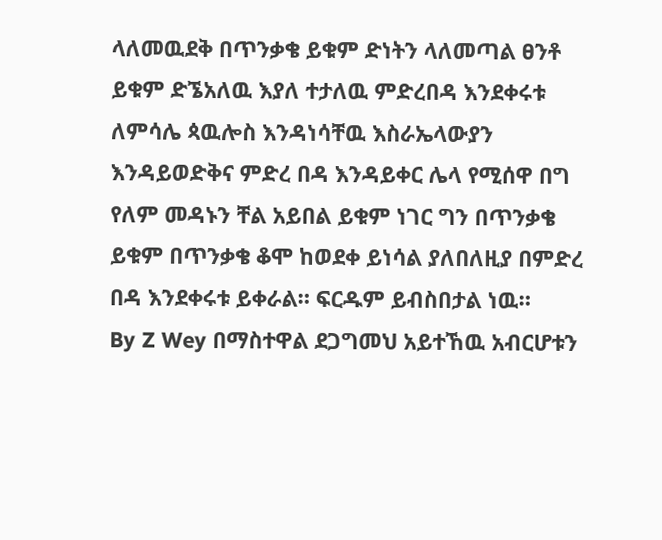ላለመዉደቅ በጥንቃቄ ይቁም ድነትን ላለመጣል ፀንቶ ይቁም ድኜአለዉ እያለ ተታለዉ ምድረበዳ እንደቀሩቱ ለምሳሌ ጳዉሎስ እንዳነሳቸዉ እስራኤላውያን እንዳይወድቅና ምድረ በዳ እንዳይቀር ሌላ የሚሰዋ በግ የለም መዳኑን ቸል አይበል ይቁም ነገር ግን በጥንቃቄ ይቁም በጥንቃቄ ቆሞ ከወደቀ ይነሳል ያለበለዚያ በምድረ በዳ እንደቀሩቱ ይቀራል። ፍርዱም ይብስበታል ነዉ።
By Z Wey በማስተዋል ደጋግመህ አይተኸዉ አብርሆቱን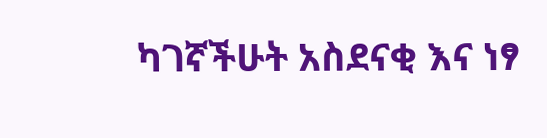ካገኛችሁት አስደናቂ እና ነፃ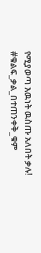የሚያወጣ እዉነት ዉስጡ አለበት ቃሉ!
#ቁልፍ_ቃል_በተጠንቀቅ_ቁም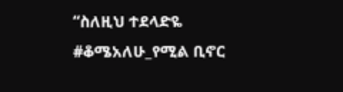“ስለዚህ ተደላድዬ #ቆሜአለሁ_የሚል ቢኖር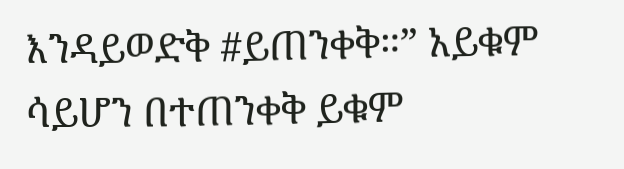እንዳይወድቅ #ይጠንቀቅ።” አይቁም ሳይሆን በተጠንቀቅ ይቁም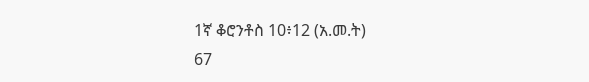1ኛ ቆሮንቶስ 10፥12 (አ.መ.ት)
67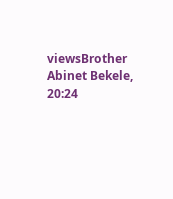viewsBrother Abinet Bekele, 20:24